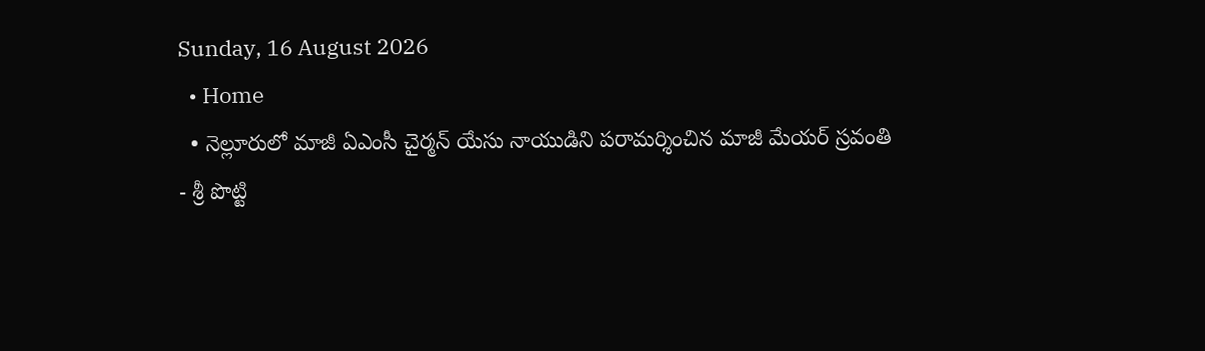Sunday, 16 August 2026
  • Home
  • నెల్లూరులో మాజీ ఏఎంసీ చైర్మన్ యేసు నాయుడిని పరామర్శించిన మాజీ మేయర్ స్రవంతి
- శ్రీ పొట్టి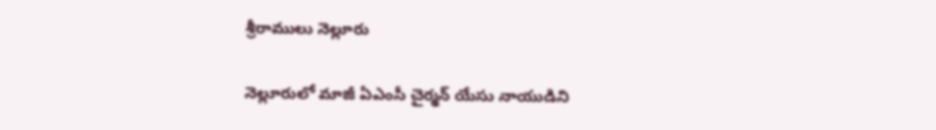శ్రీరాములు నెల్లూరు

నెల్లూరులో మాజీ ఏఎంసీ చైర్మన్ యేసు నాయుడిని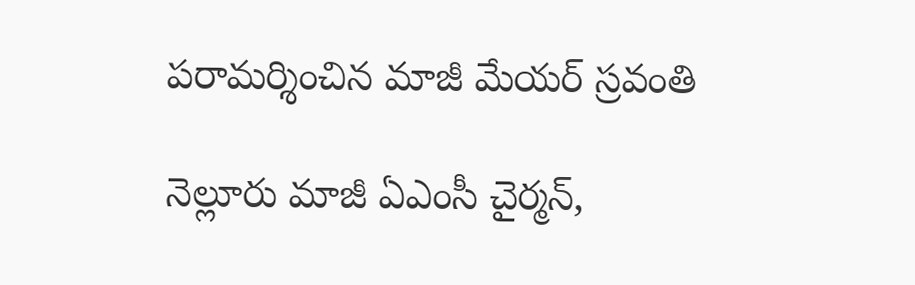పరామర్శించిన మాజీ మేయర్ స్రవంతి

నెల్లూరు మాజీ ఏఎంసీ చైర్మన్,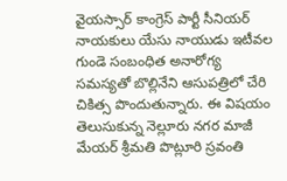వైయస్సార్ కాంగ్రెస్ పార్టీ సీనియర్ నాయకులు యేసు నాయుడు ఇటీవల గుండె సంబంధిత అనారోగ్య సమస్యతో బొల్లినేని ఆసుపత్రిలో చేరి చికిత్స పొందుతున్నారు. ఈ విషయం తెలుసుకున్న నెల్లూరు నగర మాజీ మేయర్ శ్రీమతి పొట్లూరి స్రవంతి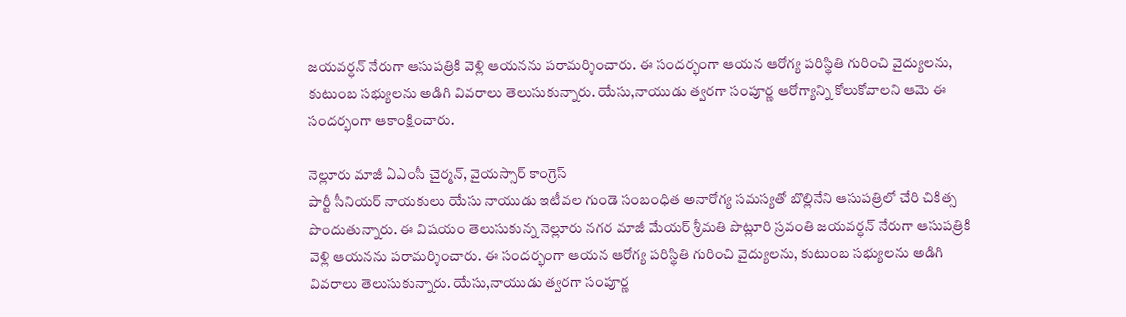జయవర్ధన్ నేరుగా ఆసుపత్రికి వెళ్లి ఆయనను పరామర్శించారు. ఈ సందర్భంగా ఆయన ఆరోగ్య పరిస్థితి గురించి వైద్యులను, కుటుంబ సభ్యులను అడిగి వివరాలు తెలుసుకున్నారు. యేసు,నాయుడు త్వరగా సంపూర్ణ ఆరోగ్యాన్ని కోలుకోవాలని ఆమె ఈ సందర్భంగా ఆకాంక్షించారు.

నెల్లూరు మాజీ ఏఎంసీ చైర్మన్, వైయస్సార్ కాంగ్రెస్
పార్టీ సీనియర్ నాయకులు యేసు నాయుడు ఇటీవల గుండె సంబంధిత అనారోగ్య సమస్యతో బొల్లినేని ఆసుపత్రిలో చేరి చికిత్స పొందుతున్నారు. ఈ విషయం తెలుసుకున్న నెల్లూరు నగర మాజీ మేయర్ శ్రీమతి పొట్లూరి స్రవంతి జయవర్ధన్ నేరుగా ఆసుపత్రికి వెళ్లి ఆయనను పరామర్శించారు. ఈ సందర్భంగా ఆయన ఆరోగ్య పరిస్థితి గురించి వైద్యులను, కుటుంబ సభ్యులను అడిగి వివరాలు తెలుసుకున్నారు. యేసు,నాయుడు త్వరగా సంపూర్ణ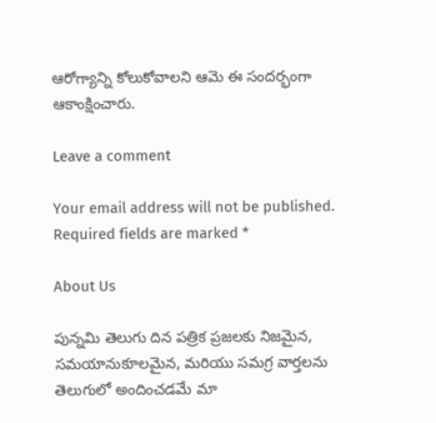ఆరోగ్యాన్ని కోలుకోవాలని ఆమె ఈ సందర్భంగా ఆకాంక్షించారు.

Leave a comment

Your email address will not be published. Required fields are marked *

About Us

పున్నమి తెలుగు దిన పత్రిక ప్రజలకు నిజమైన, సమయానుకూలమైన, మరియు సమగ్ర వార్తలను తెలుగులో అందించడమే మా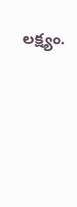లక్ష్యం.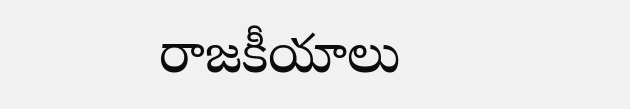రాజకీయాలు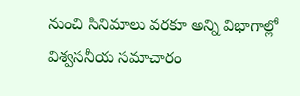నుంచి సినిమాలు వరకూ అన్ని విభాగాల్లో విశ్వసనీయ సమాచారం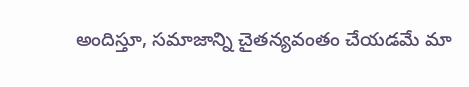అందిస్తూ, సమాజాన్ని చైతన్యవంతం చేయడమే మా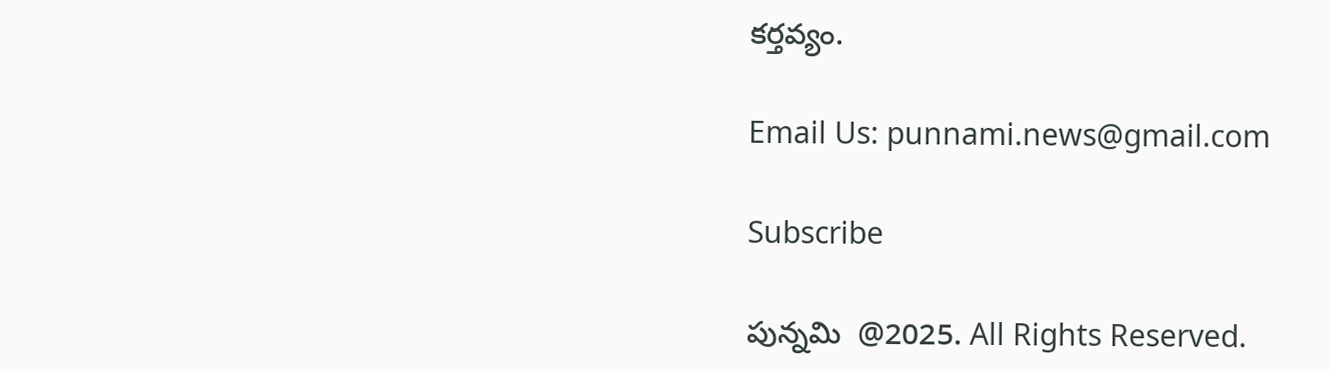కర్తవ్యం.

Email Us: punnami.news@gmail.com

Subscribe

పున్నమి  @2025. All Rights Reserved.